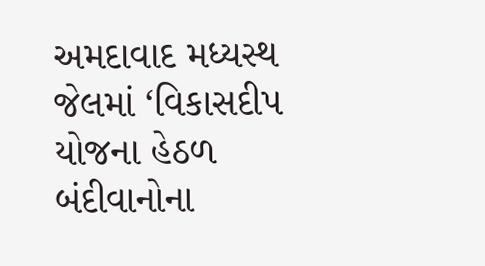અમદાવાદ મધ્યસ્થ જેલમાં ‘વિકાસદીપ યોજના હેઠળ બંદીવાનોના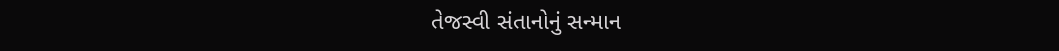તેજસ્વી સંતાનોનું સન્માન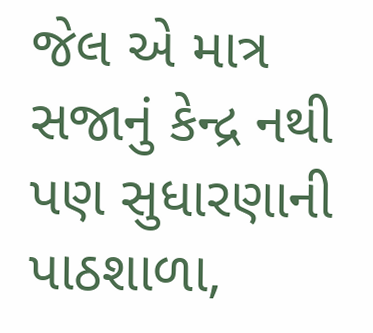જેલ એ માત્ર સજાનું કેન્દ્ર નથી પણ સુધારણાની પાઠશાળા,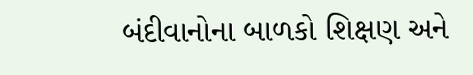બંદીવાનોના બાળકો શિક્ષણ અને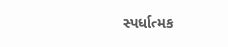સ્પર્ધાત્મક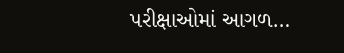પરીક્ષાઓમાં આગળ…